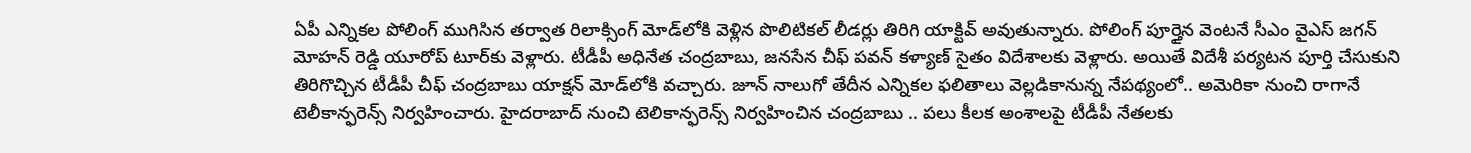ఏపీ ఎన్నికల పోలింగ్ ముగిసిన తర్వాత రిలాక్సింగ్ మోడ్‌లోకి వెళ్లిన పొలిటికల్ లీడర్లు తిరిగి యాక్టివ్ అవుతున్నారు. పోలింగ్ పూర్తైన వెంటనే సీఎం వైఎస్ జగన్ మోహన్ రెడ్డి యూరోప్ టూర్‌కు వెళ్లారు. టీడీపీ అధినేత చంద్రబాబు, జనసేన చీఫ్ పవన్ కళ్యాణ్ సైతం విదేశాలకు వెళ్లారు. అయితే విదేశీ పర్యటన పూర్తి చేసుకుని తిరిగొచ్చిన టీడీపీ చీఫ్ చంద్రబాబు యాక్షన్ మోడ్‌లోకి వచ్చారు. జూన్ నాలుగో తేదీన ఎన్నికల ఫలితాలు వెల్లడికానున్న నేపథ్యంలో.. అమెరికా నుంచి రాగానే టెలీకాన్ఫరెన్స్ నిర్వహించారు. హైదరాబాద్ నుంచి టెలికాన్ఫరెన్స్ నిర్వహించిన చంద్రబాబు .. పలు కీలక అంశాలపై టీడీపీ నేతలకు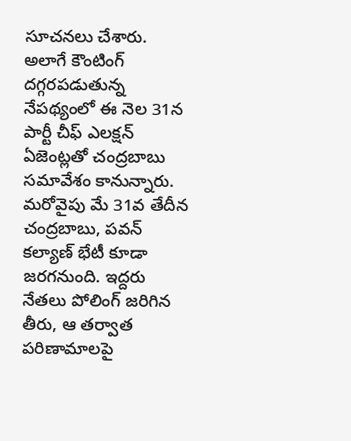సూచనలు చేశారు. అలాగే కౌంటింగ్ దగ్గరపడుతున్న నేపథ్యంలో ఈ నెల 31న పార్టీ చీఫ్ ఎలక్షన్ ఏజెంట్లతో చంద్రబాబు సమావేశం కానున్నారు.  మరోవైపు మే 31వ తేదీన చంద్రబాబు, పవన్ కల్యాణ్ భేటీ కూడా జరగనుంది. ఇద్దరు నేతలు పోలింగ్ జరిగిన తీరు, ఆ తర్వాత పరిణామాలపై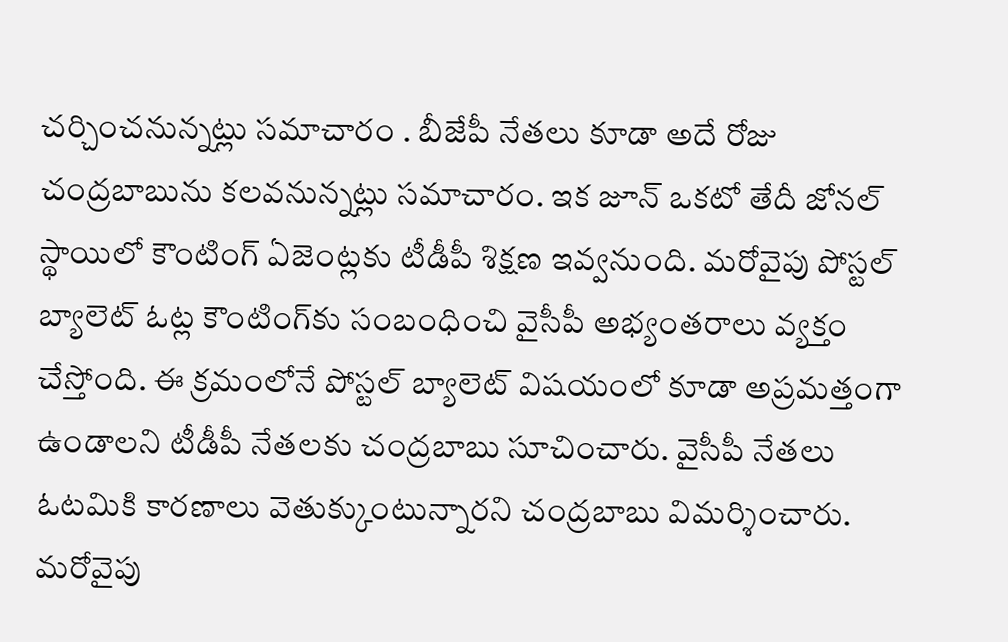చర్చించనున్నట్లు సమాచారం . బీజేపీ నేతలు కూడా అదే రోజు చంద్రబాబును కలవనున్నట్లు సమాచారం. ఇక జూన్ ఒకటో తేదీ జోనల్ స్థాయిలో కౌంటింగ్ ఏజెంట్లకు టీడీపీ శిక్షణ ఇవ్వనుంది. మరోవైపు పోస్టల్ బ్యాలెట్ ఓట్ల కౌంటింగ్‌కు సంబంధించి వైసీపీ అభ్యంతరాలు వ్యక్తం చేస్తోంది. ఈ క్రమంలోనే పోస్టల్ బ్యాలెట్ విషయంలో కూడా అప్రమత్తంగా ఉండాలని టీడీపీ నేతలకు చంద్రబాబు సూచించారు. వైసీపీ నేతలు ఓటమికి కారణాలు వెతుక్కుంటున్నారని చంద్రబాబు విమర్శించారు. మరోవైపు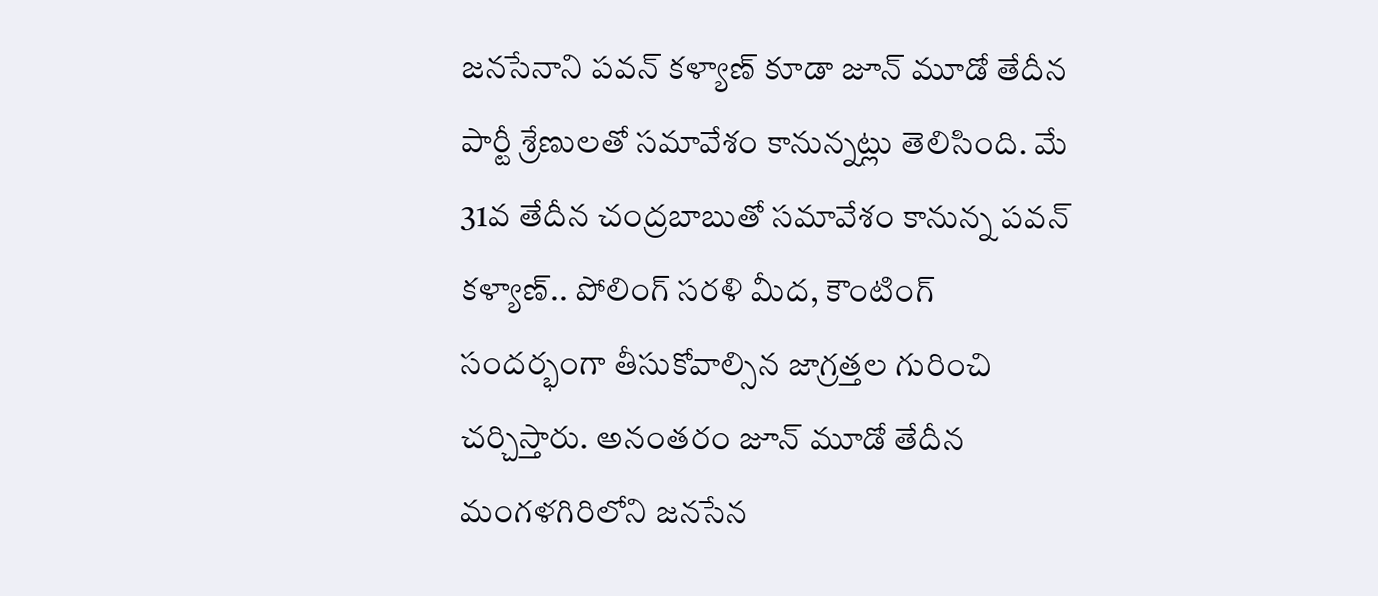జనసేనాని పవన్ కళ్యాణ్ కూడా జూన్ మూడో తేదీన పార్టీ శ్రేణులతో సమావేశం కానున్నట్లు తెలిసింది. మే 31వ తేదీన చంద్రబాబుతో సమావేశం కానున్న పవన్ కళ్యాణ్.. పోలింగ్ సరళి మీద, కౌంటింగ్ సందర్భంగా తీసుకోవాల్సిన జాగ్రత్తల గురించి చర్చిస్తారు. అనంతరం జూన్ మూడో తేదీన మంగళగిరిలోని జనసేన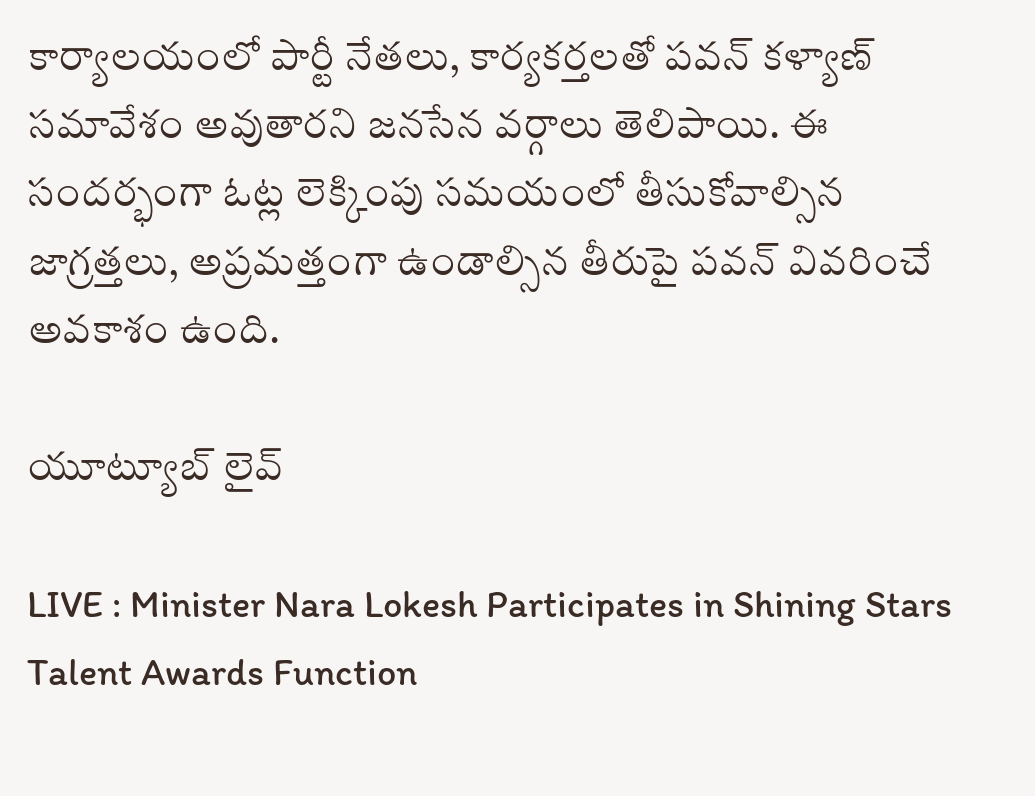కార్యాలయంలో పార్టీ నేతలు, కార్యకర్తలతో పవన్ కళ్యాణ్ సమావేశం అవుతారని జనసేన వర్గాలు తెలిపాయి. ఈ సందర్భంగా ఓట్ల లెక్కింపు సమయంలో తీసుకోవాల్సిన జాగ్రత్తలు, అప్రమత్తంగా ఉండాల్సిన తీరుపై పవన్ వివరించే అవకాశం ఉంది.

యూట్యూబ్ లైవ్

LIVE : Minister Nara Lokesh Participates in Shining Stars Talent Awards Function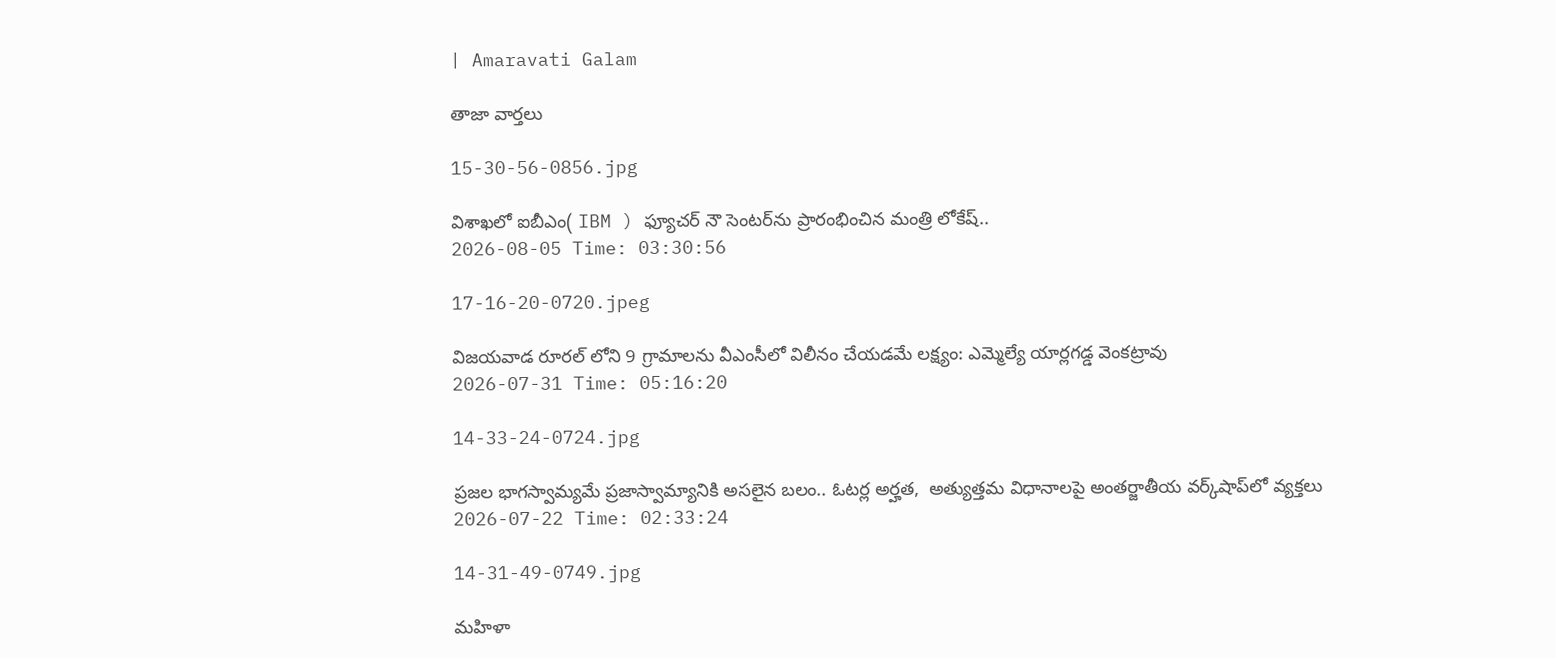| Amaravati Galam

తాజా వార్తలు

15-30-56-0856.jpg

విశాఖలో ఐబీఎం( IBM ) ఫ్యూచర్ నౌ సెంటర్‌ను ప్రారంభించిన మంత్రి లోకేష్..
2026-08-05 Time: 03:30:56

17-16-20-0720.jpeg

విజయవాడ రూరల్ లోని 9 గ్రామాలను వీఎంసీలో విలీనం చేయడమే లక్ష్యం: ఎమ్మెల్యే యార్లగడ్డ వెంకట్రావు
2026-07-31 Time: 05:16:20

14-33-24-0724.jpg

ప్ర‌జ‌ల భాగ‌స్వామ్య‌మే ప్రజాస్వామ్యానికి అస‌లైన బ‌లం.. ఓట‌ర్ల అర్హ‌త‌,  అత్యుత్త‌మ విధానాల‌పై అంతర్జాతీయ వ‌ర్క్‌షాప్‌లో వ్యక్తలు
2026-07-22 Time: 02:33:24

14-31-49-0749.jpg

మ‌హిళా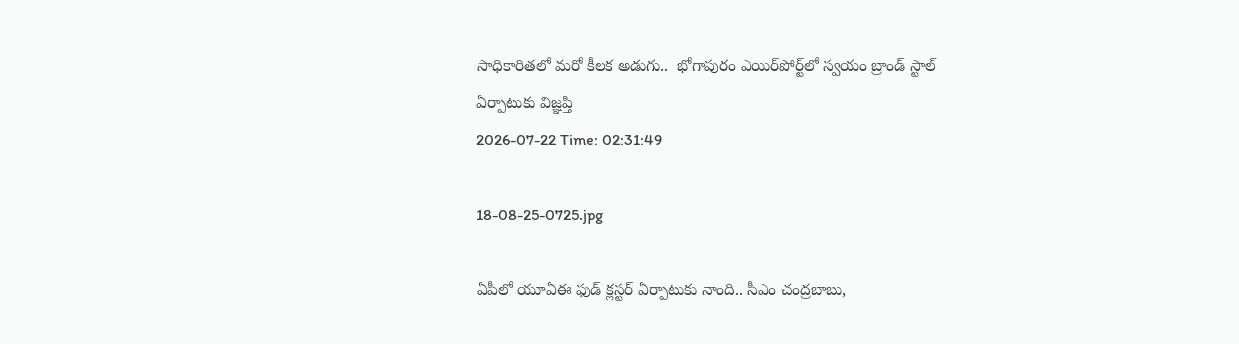సాధికారిత‌లో మ‌రో కీల‌క అడుగు..  భోగాపురం ఎయిర్‌పోర్ట్‌లో స్వ‌యం బ్రాండ్ స్టాల్ ఏర్పాటుకు విజ్ఞ‌ప్తి
2026-07-22 Time: 02:31:49

18-08-25-0725.jpg

ఏపీలో యూఏఈ ఫుడ్ క్లస్టర్ ఏర్పాటుకు నాంది.. సీఎం చంద్రబాబు,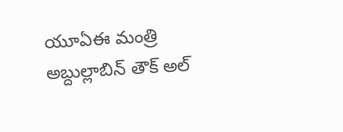యూఏఈ మంత్రి అబ్దుల్లాబిన్ తౌక్ అల్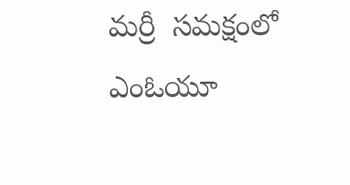మర్రీ  సమక్షంలో ఎంఓయూ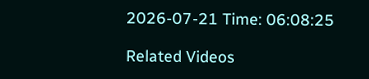2026-07-21 Time: 06:08:25

Related Videos